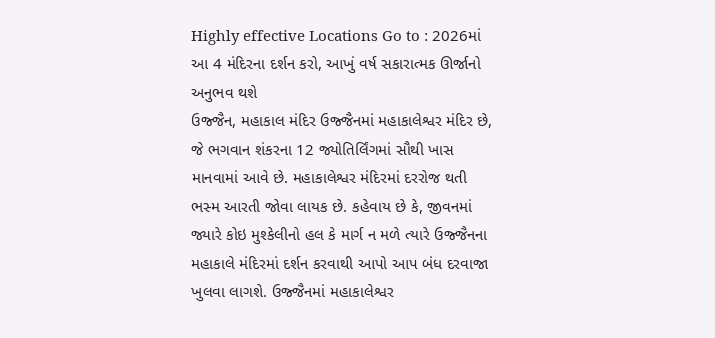Highly effective Locations Go to : 2026માં આ 4 મંદિરના દર્શન કરો, આખું વર્ષ સકારાત્મક ઊર્જાનો અનુભવ થશે
ઉજ્જૈન, મહાકાલ મંદિર ઉજ્જૈનમાં મહાકાલેશ્વર મંદિર છે, જે ભગવાન શંકરના 12 જ્યોતિર્લિંગમાં સૌથી ખાસ માનવામાં આવે છે. મહાકાલેશ્વર મંદિરમાં દરરોજ થતી ભસ્મ આરતી જોવા લાયક છે. કહેવાય છે કે, જીવનમાં જ્યારે કોઇ મુશ્કેલીનો હલ કે માર્ગ ન મળે ત્યારે ઉજ્જૈનના મહાકાલે મંદિરમાં દર્શન કરવાથી આપો આપ બંધ દરવાજા ખુલવા લાગશે. ઉજ્જૈનમાં મહાકાલેશ્વર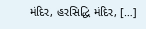મંદિર, હરસિદ્ધિ મંદિર, […]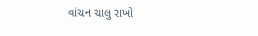વાંચન ચાલુ રાખો